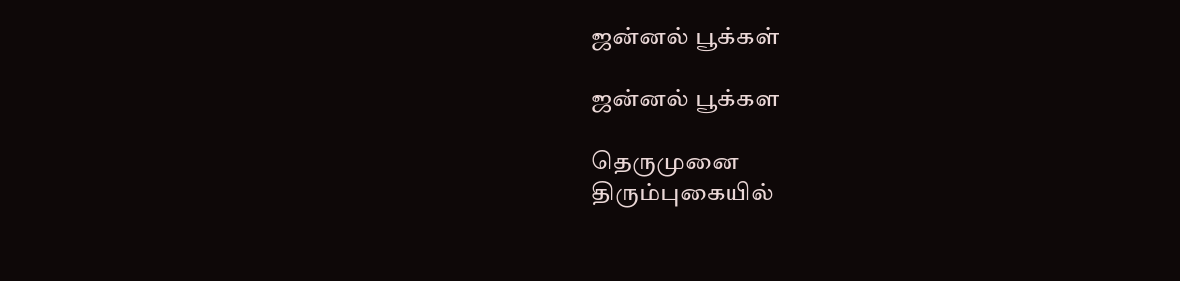ஜன்னல் பூக்கள்

ஜன்னல் பூக்கள

தெருமுனை
திரும்புகையில்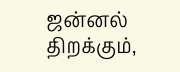ஜன்னல் திறக்கும்,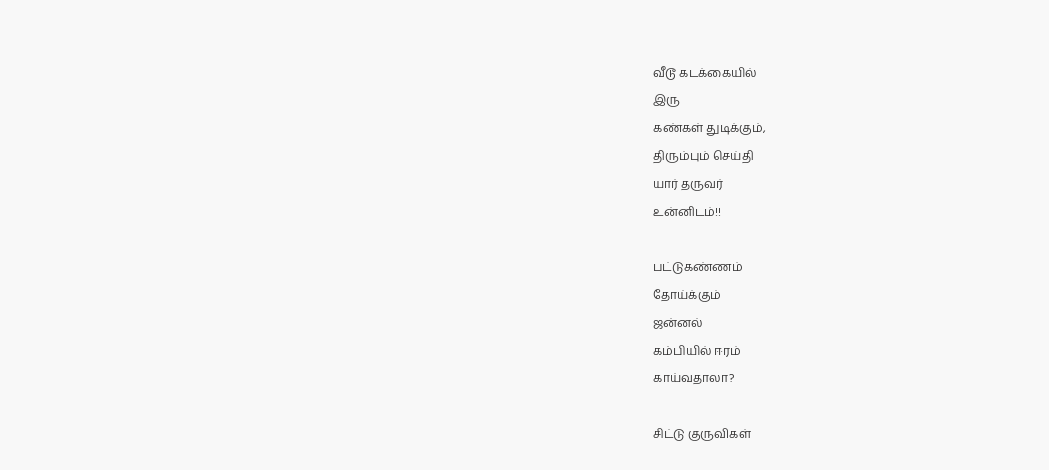வீடூ கடக்கையில்
இரு
கண்கள் துடிக்கும்,
திரும்பும் செய்தி
யார் தருவர்
உன்னிடம்!!

பட்டுகண்ணம்
தோய்க்கும்
ஜன்னல்
கம்பியில் ஈரம்
காய்வதாலா?

சிட்டு குருவிகள்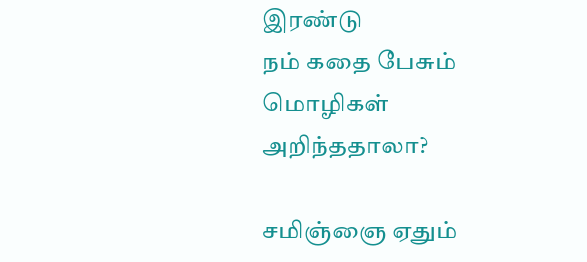இரண்டு
நம் கதை பேசும்
மொழிகள்
அறிந்ததாலா?

சமிஞ்ஞை ஏதும்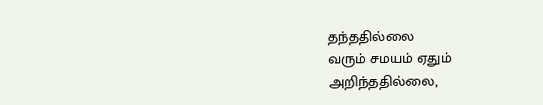தந்ததில்லை
வரும் சமயம் ஏதும்
அறிந்ததில்லை,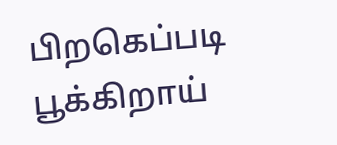பிறகெப்படி பூக்கிறாய்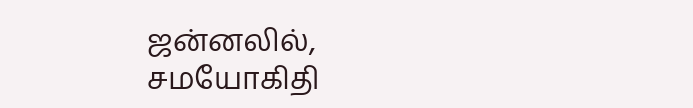ஜன்னலில்,
சமயோகிதி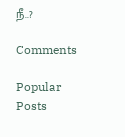நீ..?

Comments

Popular Posts